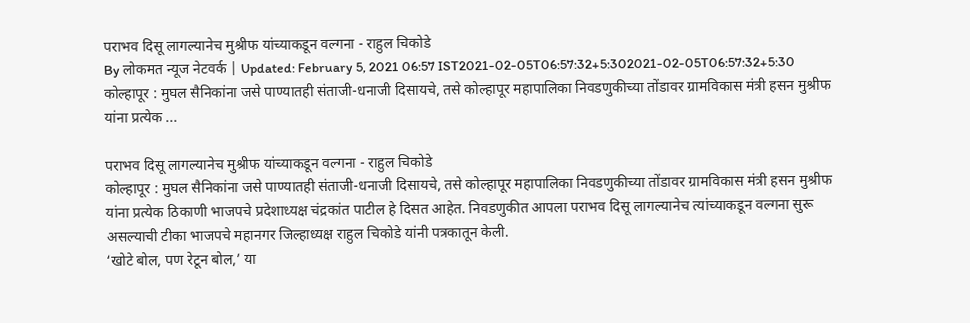पराभव दिसू लागल्यानेच मुश्रीफ यांच्याकडून वल्गना - राहुल चिकोडे
By लोकमत न्यूज नेटवर्क | Updated: February 5, 2021 06:57 IST2021-02-05T06:57:32+5:302021-02-05T06:57:32+5:30
कोल्हापूर : मुघल सैनिकांना जसे पाण्यातही संताजी-धनाजी दिसायचे, तसे कोल्हापूर महापालिका निवडणुकीच्या तोंडावर ग्रामविकास मंत्री हसन मुश्रीफ यांना प्रत्येक ...

पराभव दिसू लागल्यानेच मुश्रीफ यांच्याकडून वल्गना - राहुल चिकोडे
कोल्हापूर : मुघल सैनिकांना जसे पाण्यातही संताजी-धनाजी दिसायचे, तसे कोल्हापूर महापालिका निवडणुकीच्या तोंडावर ग्रामविकास मंत्री हसन मुश्रीफ यांना प्रत्येक ठिकाणी भाजपचे प्रदेशाध्यक्ष चंद्रकांत पाटील हे दिसत आहेत. निवडणुकीत आपला पराभव दिसू लागल्यानेच त्यांच्याकडून वल्गना सुरू असल्याची टीका भाजपचे महानगर जिल्हाध्यक्ष राहुल चिकोडे यांनी पत्रकातून केली.
‘खोटे बोल, पण रेटून बोल,’ या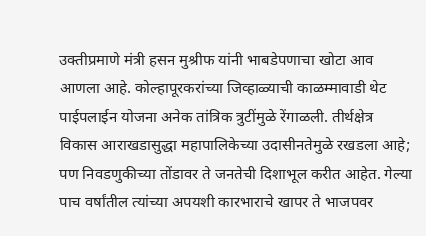उक्तीप्रमाणे मंत्री हसन मुश्रीफ यांनी भाबडेपणाचा खोटा आव आणला आहे. कोल्हापूरकरांच्या जिव्हाळ्याची काळम्मावाडी थेट पाईपलाईन योजना अनेक तांत्रिक त्रुटींमुळे रेंगाळली. तीर्थक्षेत्र विकास आराखडासुद्धा महापालिकेच्या उदासीनतेमुळे रखडला आहे; पण निवडणुकीच्या तोंडावर ते जनतेची दिशाभूल करीत आहेत. गेल्या पाच वर्षांतील त्यांच्या अपयशी कारभाराचे खापर ते भाजपवर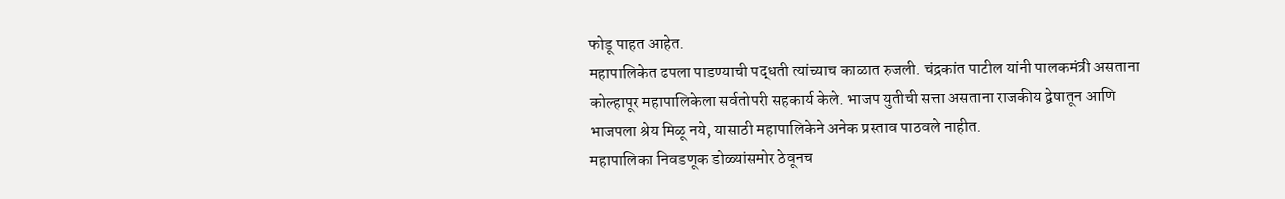फोडू पाहत आहेत.
महापालिकेत ढपला पाडण्याची पद्धती त्यांच्याच काळात रुजली. चंद्रकांत पाटील यांनी पालकमंत्री असताना कोल्हापूर महापालिकेला सर्वतोपरी सहकार्य केले. भाजप युतीची सत्ता असताना राजकीय द्वेषातून आणि भाजपला श्रेय मिळू नये, यासाठी महापालिकेने अनेक प्रस्ताव पाठवले नाहीत.
महापालिका निवडणूक डोळ्यांसमोर ठेवूनच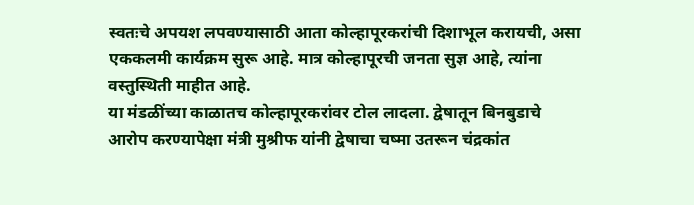स्वतःचे अपयश लपवण्यासाठी आता कोल्हापूरकरांची दिशाभूल करायची, असा एककलमी कार्यक्रम सुरू आहे. मात्र कोल्हापूरची जनता सुज्ञ आहे, त्यांना वस्तुस्थिती माहीत आहे.
या मंडळींच्या काळातच कोल्हापूरकरांवर टोल लादला. द्वेषातून बिनबुडाचे आरोप करण्यापेक्षा मंत्री मुश्रीफ यांनी द्वेषाचा चष्मा उतरून चंद्रकांत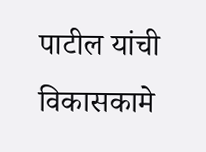पाटील यांची विकासकामे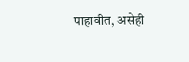पाहावीत, असेही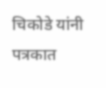चिकोडे यांनी पत्रकात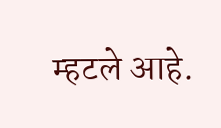म्हटले आहे.